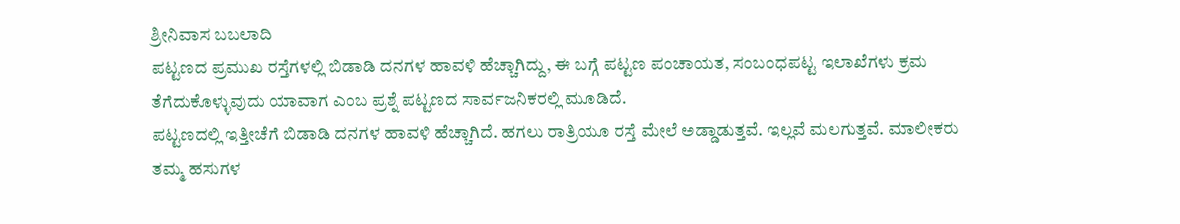ಶ್ರೀನಿವಾಸ ಬಬಲಾದಿ
ಪಟ್ಟಣದ ಪ್ರಮುಖ ರಸ್ತೆಗಳಲ್ಲಿ ಬಿಡಾಡಿ ದನಗಳ ಹಾವಳಿ ಹೆಚ್ಚಾಗಿದ್ದು, ಈ ಬಗ್ಗೆ ಪಟ್ಟಣ ಪಂಚಾಯತ, ಸಂಬಂಧಪಟ್ಟ ಇಲಾಖೆಗಳು ಕ್ರಮ ತೆಗೆದುಕೊಳ್ಳುವುದು ಯಾವಾಗ ಎಂಬ ಪ್ರಶ್ನೆ ಪಟ್ಟಣದ ಸಾರ್ವಜನಿಕರಲ್ಲಿ ಮೂಡಿದೆ.
ಪಟ್ಟಣದಲ್ಲಿ ಇತ್ತೀಚೆಗೆ ಬಿಡಾಡಿ ದನಗಳ ಹಾವಳಿ ಹೆಚ್ಚಾಗಿದೆ. ಹಗಲು ರಾತ್ರಿಯೂ ರಸ್ತೆ ಮೇಲೆ ಅಡ್ಡಾಡುತ್ತವೆ. ಇಲ್ಲವೆ ಮಲಗುತ್ತವೆ. ಮಾಲೀಕರು ತಮ್ಮ ಹಸುಗಳ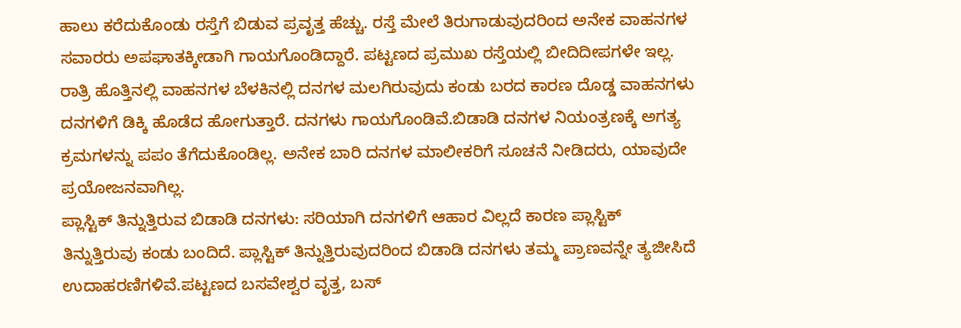ಹಾಲು ಕರೆದುಕೊಂಡು ರಸ್ತೆಗೆ ಬಿಡುವ ಪ್ರವೃತ್ತ ಹೆಚ್ಚು. ರಸ್ತೆ ಮೇಲೆ ತಿರುಗಾಡುವುದರಿಂದ ಅನೇಕ ವಾಹನಗಳ ಸವಾರರು ಅಪಘಾತಕ್ಕೀಡಾಗಿ ಗಾಯಗೊಂಡಿದ್ದಾರೆ. ಪಟ್ಟಣದ ಪ್ರಮುಖ ರಸ್ತೆಯಲ್ಲಿ ಬೀದಿದೀಪಗಳೇ ಇಲ್ಲ. ರಾತ್ರಿ ಹೊತ್ತಿನಲ್ಲಿ ವಾಹನಗಳ ಬೆಳಕಿನಲ್ಲಿ ದನಗಳ ಮಲಗಿರುವುದು ಕಂಡು ಬರದ ಕಾರಣ ದೊಡ್ಡ ವಾಹನಗಳು ದನಗಳಿಗೆ ಡಿಕ್ಕಿ ಹೊಡೆದ ಹೋಗುತ್ತಾರೆ. ದನಗಳು ಗಾಯಗೊಂಡಿವೆ.ಬಿಡಾಡಿ ದನಗಳ ನಿಯಂತ್ರಣಕ್ಕೆ ಅಗತ್ಯ ಕ್ರಮಗಳನ್ನು ಪಪಂ ತೆಗೆದುಕೊಂಡಿಲ್ಲ. ಅನೇಕ ಬಾರಿ ದನಗಳ ಮಾಲೀಕರಿಗೆ ಸೂಚನೆ ನೀಡಿದರು, ಯಾವುದೇ ಪ್ರಯೋಜನವಾಗಿಲ್ಲ.
ಪ್ಲಾಸ್ಟಿಕ್ ತಿನ್ನುತ್ತಿರುವ ಬಿಡಾಡಿ ದನಗಳು: ಸರಿಯಾಗಿ ದನಗಳಿಗೆ ಆಹಾರ ವಿಲ್ಲದೆ ಕಾರಣ ಪ್ಲಾಸ್ಟಿಕ್ ತಿನ್ನುತ್ತಿರುವು ಕಂಡು ಬಂದಿದೆ. ಪ್ಲಾಸ್ಟಿಕ್ ತಿನ್ನುತ್ತಿರುವುದರಿಂದ ಬಿಡಾಡಿ ದನಗಳು ತಮ್ಮ ಪ್ರಾಣವನ್ನೇ ತ್ಯಜೀಸಿದೆ ಉದಾಹರಣಿಗಳಿವೆ.ಪಟ್ಟಣದ ಬಸವೇಶ್ವರ ವೃತ್ತ, ಬಸ್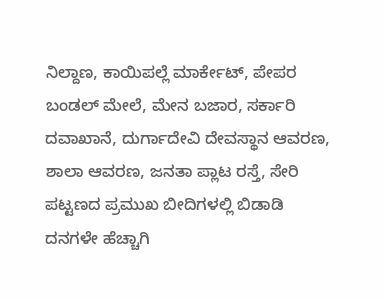ನಿಲ್ದಾಣ, ಕಾಯಿಪಲ್ಲೆ ಮಾರ್ಕೇಟ್, ಪೇಪರ ಬಂಡಲ್ ಮೇಲೆ, ಮೇನ ಬಜಾರ, ಸರ್ಕಾರಿ ದವಾಖಾನೆ, ದುರ್ಗಾದೇವಿ ದೇವಸ್ಥಾನ ಆವರಣ, ಶಾಲಾ ಆವರಣ, ಜನತಾ ಪ್ಲಾಟ ರಸ್ತೆ, ಸೇರಿ ಪಟ್ಟಣದ ಪ್ರಮುಖ ಬೀದಿಗಳಲ್ಲಿ ಬಿಡಾಡಿ ದನಗಳೇ ಹೆಚ್ಚಾಗಿ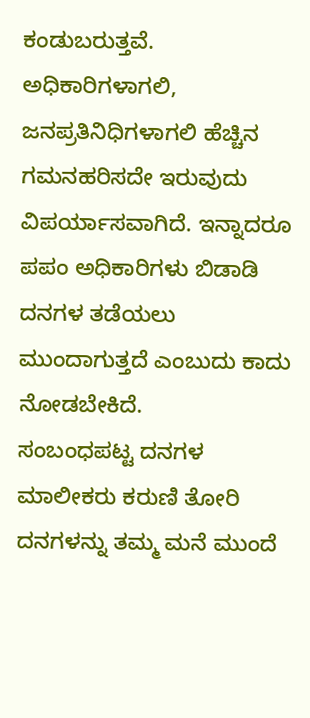ಕಂಡುಬರುತ್ತವೆ. ಅಧಿಕಾರಿಗಳಾಗಲಿ, ಜನಪ್ರತಿನಿಧಿಗಳಾಗಲಿ ಹೆಚ್ಚಿನ ಗಮನಹರಿಸದೇ ಇರುವುದು ವಿಪರ್ಯಾಸವಾಗಿದೆ. ಇನ್ನಾದರೂ ಪಪಂ ಅಧಿಕಾರಿಗಳು ಬಿಡಾಡಿ ದನಗಳ ತಡೆಯಲು ಮುಂದಾಗುತ್ತದೆ ಎಂಬುದು ಕಾದು ನೋಡಬೇಕಿದೆ.
ಸಂಬಂಧಪಟ್ಟ ದನಗಳ ಮಾಲೀಕರು ಕರುಣಿ ತೋರಿ ದನಗಳನ್ನು ತಮ್ಮ ಮನೆ ಮುಂದೆ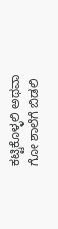ಕಟ್ಟಿಕೊಳ್ಳಲಿ ಅಥವಾ ಗೋ ಶಾಲೆಗೆ ಬಿಡಲಿ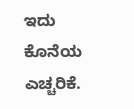ಇದು ಕೊನೆಯ ಎಚ್ಚರಿಕೆ.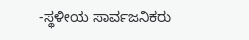-ಸ್ಥಳೀಯ ಸಾರ್ವಜನಿಕರು